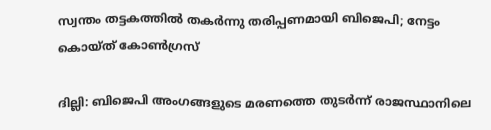സ്വന്തം തട്ടകത്തില്‍ തകര്‍ന്നു തരിപ്പണമായി ബിജെപി; നേട്ടം കൊയ്ത് കോണ്‍ഗ്രസ്

ദില്ലി: ബിജെപി അംഗങ്ങളുടെ മരണത്തെ തുടര്‍ന്ന് രാജസ്ഥാനിലെ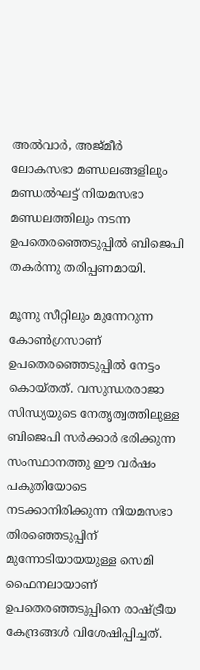അല്‍വാര്‍, അജ്മീര്‍ ലോകസഭാ മണ്ഡലങ്ങളിലും മണ്ഡല്‍ഘട്ട് നിയമസഭാ മണ്ഡലത്തിലും നടന്ന ഉപതെരഞ്ഞെടുപ്പില്‍ ബിജെപി തകര്‍ന്നു തരിപ്പണമായി.

മൂന്നു സീറ്റിലും മുന്നേറുന്ന കോണ്‍ഗ്രസാണ് ഉപതെരഞ്ഞെടുപ്പില്‍ നേട്ടം കൊയ്തത്. വസുന്ധരരാജാ സിന്ധ്യയുടെ നേതൃത്വത്തിലുള്ള ബിജെപി സര്‍ക്കാര്‍ ഭരിക്കുന്ന സംസ്ഥാനത്തു ഈ വര്‍ഷം പകുതിയോടെ നടക്കാനിരിക്കുന്ന നിയമസഭാ തിരഞ്ഞെടുപ്പിന് മുന്നോടിയായയുള്ള സെമി ഫൈനലായാണ് ഉപതെരഞ്ഞടുപ്പിനെ രാഷ്ട്രീയ കേന്ദ്രങ്ങള്‍ വിശേഷിപ്പിച്ചത്.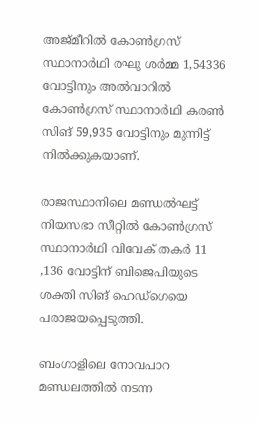അജ്മീറില്‍ കോണ്‍ഗ്രസ് സ്ഥാനാര്‍ഥി രഘു ശര്‍മ്മ 1,54336 വോട്ടിനും അല്‍വാറില്‍ കോണ്‍ഗ്രസ് സ്ഥാനാര്‍ഥി കരണ്‍ സിങ് 59,935 വോട്ടിനും മുന്നിട്ട് നില്‍ക്കുകയാണ്.

രാജസ്ഥാനിലെ മണ്ഡല്‍ഘട്ട് നിയസഭാ സീറ്റില്‍ കോണ്‍ഗ്രസ് സ്ഥാനാര്‍ഥി വിവേക് തകര്‍ 11 ,136 വോട്ടിന് ബിജെപിയുടെ ശക്തി സിങ് ഹെഡ്‌ഗെയെ പരാജയപ്പെടുത്തി.

ബംഗാളിലെ നോവപാറ മണ്ഡലത്തില്‍ നടന്ന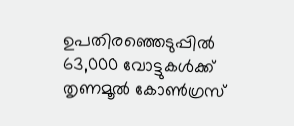ഉപതിരഞ്ഞെടുപ്പില്‍ 63,000 വോട്ടുകള്‍ക്ക് തൃണമൂല്‍ കോണ്‍ഗ്രസ്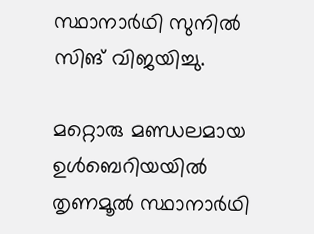സ്ഥാനാര്‍ഥി സുനില്‍ സിങ് വിജയിച്ചു.

മറ്റൊരു മണ്ഡലമായ ഉള്‍ബെറിയയില്‍ തൃണമൂല്‍ സ്ഥാനാര്‍ഥി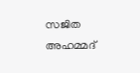സജിത അഹമ്മദ്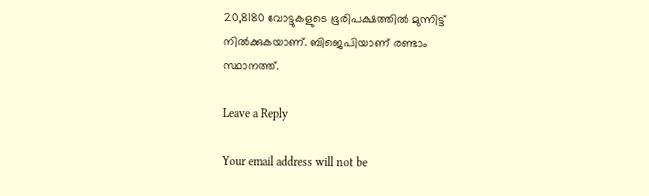20,8180 വോട്ടുകളുടെ ഭൂരിപക്ഷത്തില്‍ മുന്നിട്ട് നില്‍ക്കുകയാണ്. ബിജെപിയാണ് രണ്ടാം സ്ഥാനത്ത്.

Leave a Reply

Your email address will not be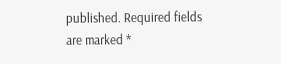published. Required fields are marked *